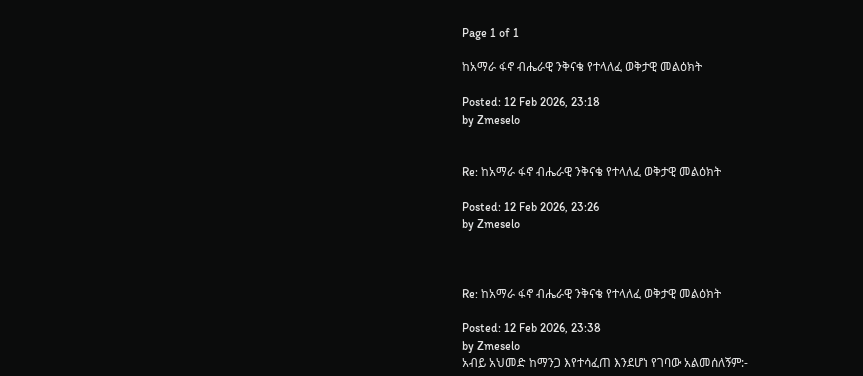Page 1 of 1

ከአማራ ፋኖ ብሔራዊ ንቅናቄ የተላለፈ ወቅታዊ መልዕክት

Posted: 12 Feb 2026, 23:18
by Zmeselo


Re: ከአማራ ፋኖ ብሔራዊ ንቅናቄ የተላለፈ ወቅታዊ መልዕክት

Posted: 12 Feb 2026, 23:26
by Zmeselo



Re: ከአማራ ፋኖ ብሔራዊ ንቅናቄ የተላለፈ ወቅታዊ መልዕክት

Posted: 12 Feb 2026, 23:38
by Zmeselo
አብይ አህመድ ከማንጋ እየተሳፈጠ እንደሆነ የገባው አልመሰለኝም:-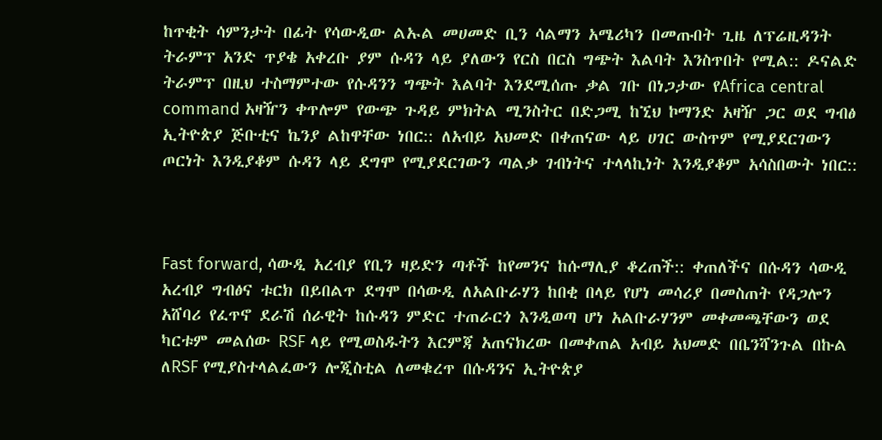ከጥቂት ሳምንታት በፊት የሳውዲው ልኡል መሀመድ ቢን ሳልማን አሜሪካን በመጡበት ጊዜ ለፕሬዚዳንት ትራምፕ አንድ ጥያቄ አቀረቡ ያም ሱዳን ላይ ያለውን የርስ በርስ ግጭት እልባት እንስጥበት የሚል:: ዶናልድ ትራምፕ በዚህ ተስማምተው የሱዳንን ግጭት እልባት እንደሚሰጡ ቃል ገቡ በነጋታው የAfrica central command አዛዥን ቀጥሎም የውጭ ጉዳይ ምክትል ሚንስትር በድጋሚ ከኚህ ኮማንድ አዛዥ ጋር ወደ ግብፅ ኢትዮጵያ ጅቡቲና ኬንያ ልከዋቸው ነበር:: ለአብይ አህመድ በቀጠናው ላይ ሀገር ውስጥም የሚያደርገውን ጦርነት እንዲያቆም ሱዳን ላይ ደግሞ የሚያደርገውን ጣልቃ ገብነትና ተላላኪነት እንዲያቆም አሳስበውት ነበር::



Fast forward, ሳውዲ አረብያ የቢን ዛይድን ጣቶች ከየመንና ከሱማሊያ ቆረጠች:: ቀጠለችና በሱዳን ሳውዲ አረብያ ግብፅና ቱርክ በይበልጥ ደግሞ በሳውዲ ለአልቡራሃን ከበቂ በላይ የሆነ መሳሪያ በመስጠት የዳጋሎን አሸባሪ የፈጥኖ ደራሽ ሰራዊት ከሱዳን ምድር ተጠራርጎ እንዲወጣ ሆነ አልቡራሃንም መቀመጫቸውን ወደ ካርቱም መልሰው RSF ላይ የሚወስዱትን እርምጃ አጠናክረው በመቀጠል አብይ አህመድ በቤንሻንጉል በኩል ለRSF የሚያስተላልፈውን ሎጂስቲል ለመቁረጥ በሱዳንና ኢትዮጵያ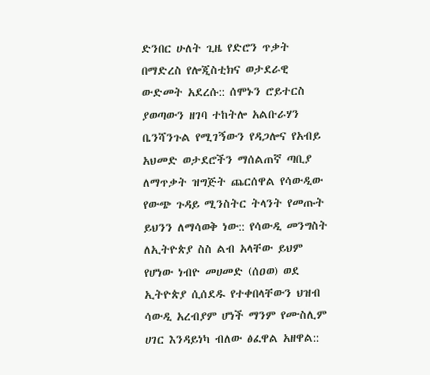ድንበር ሁለት ጊዜ የድሮን ጥቃት በማድረስ የሎጂስቲክና ወታደራዊ ውድመት አደረሱ:: ሰሞኑን ሮይተርስ ያወጣውን ዘገባ ተከትሎ አልቡራሃን ቤንሻንጉል የሚገኝውን የዳጋሎና የአብይ አህመድ ወታደሮችን ማሰልጠኛ ጣቢያ ለማጥቃት ዝግጅት ጨርሰዋል የሳውዲው የውጭ ጉዳይ ሚንስትር ትላንት የመጡት ይህንን ለማሳወቅ ነው:: የሳውዲ መንግስት ለኢትዮጵያ ስስ ልብ አላቸው ይህም የሆነው ነብዮ መሀመድ (ሰዐወ) ወደ ኢትዮጵያ ሲሰደዱ የተቀበላቸውን ህዝብ ሳውዲ አረብያም ሆነች ማንም የሙስሊም ሀገር እንዳይነካ ብለው ፅፈዋል አዘዋል::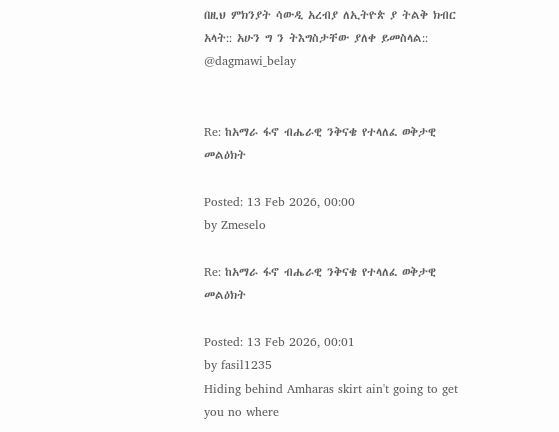በዚህ ምክንያት ሳውዲ አረብያ ለኢትዮጵ ያ ትልቅ ክብር አላት:: አሁን ግ ን ትእግስታቸው ያለቀ ይመስላል::
@dagmawi_belay


Re: ከአማራ ፋኖ ብሔራዊ ንቅናቄ የተላለፈ ወቅታዊ መልዕክት

Posted: 13 Feb 2026, 00:00
by Zmeselo

Re: ከአማራ ፋኖ ብሔራዊ ንቅናቄ የተላለፈ ወቅታዊ መልዕክት

Posted: 13 Feb 2026, 00:01
by fasil1235
Hiding behind Amharas skirt ain't going to get you no where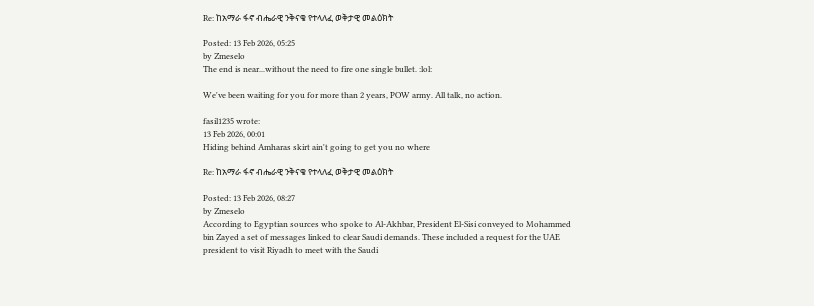Re: ከአማራ ፋኖ ብሔራዊ ንቅናቄ የተላለፈ ወቅታዊ መልዕክት

Posted: 13 Feb 2026, 05:25
by Zmeselo
The end is near...without the need to fire one single bullet. :lol:

We've been waiting for you for more than 2 years, POW army. All talk, no action.

fasil1235 wrote:
13 Feb 2026, 00:01
Hiding behind Amharas skirt ain't going to get you no where

Re: ከአማራ ፋኖ ብሔራዊ ንቅናቄ የተላለፈ ወቅታዊ መልዕክት

Posted: 13 Feb 2026, 08:27
by Zmeselo
According to Egyptian sources who spoke to Al-Akhbar, President El-Sisi conveyed to Mohammed bin Zayed a set of messages linked to clear Saudi demands. These included a request for the UAE president to visit Riyadh to meet with the Saudi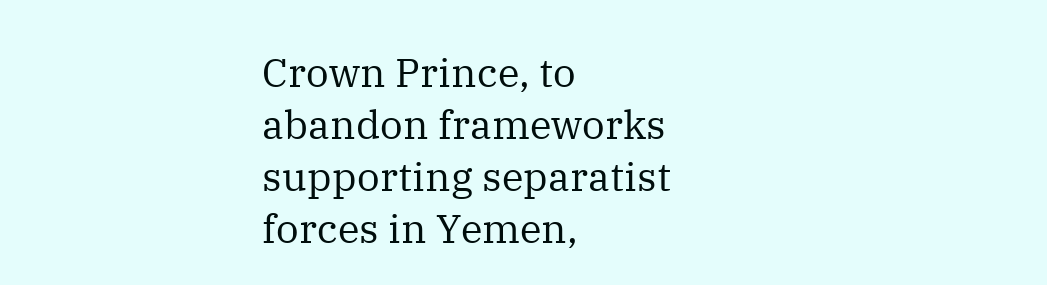Crown Prince, to abandon frameworks supporting separatist forces in Yemen,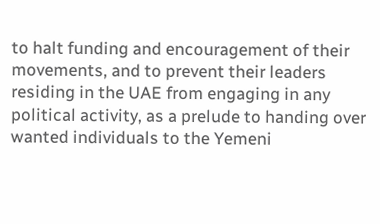to halt funding and encouragement of their movements, and to prevent their leaders residing in the UAE from engaging in any political activity, as a prelude to handing over wanted individuals to the Yemeni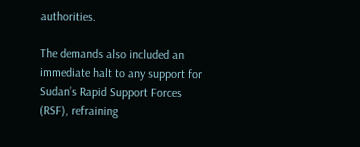authorities.

The demands also included an immediate halt to any support for Sudan’s Rapid Support Forces (RSF), refraining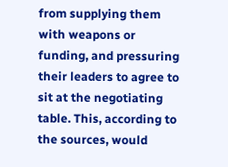from supplying them with weapons or funding, and pressuring their leaders to agree to sit at the negotiating table. This, according to the sources, would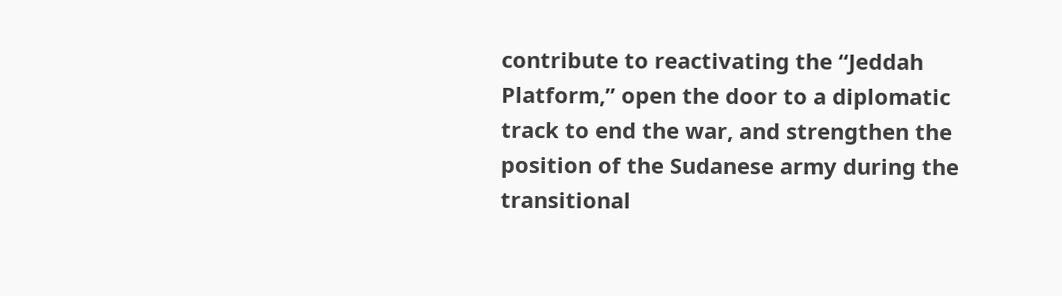contribute to reactivating the “Jeddah Platform,” open the door to a diplomatic track to end the war, and strengthen the position of the Sudanese army during the transitional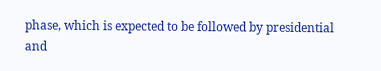phase, which is expected to be followed by presidential and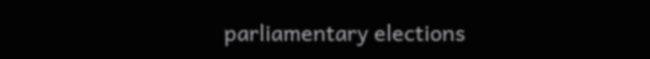parliamentary elections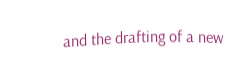and the drafting of a new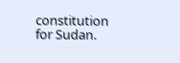constitution for Sudan.